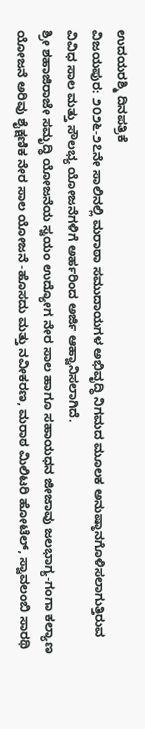ಉದಯರಶ್ಮಿ ದಿನಪತ್ರಿಕೆ
ವಿಜಯಪುರ: ೨೦೨೬-೨೭ನೇ ಸಾಲಿನಲ್ಲಿ ಮರಾಠಾ ಸಮುದಾಯಗಳ ಅಭಿವೃದ್ಧಿ ನಿಗಮದ ಮೂಲಕ ಅನುಷ್ಠಾನಗೊಳಿಸಲಾಗುತ್ತಿರುವ ವಿವಿಧ ಸಾಲ ಮತ್ತು ಸೌಲಭ್ಯ ಯೋಜನೆಗಳಿಗೆ ಅರ್ಹರಿಂದ ಅರ್ಜಿ ಆಹ್ವಾನಿಸಲಾಗಿದೆ.
ಶ್ರೀ ಶಹಾಜಿರಾಜೇ ಸಮೃದ್ಧಿ ಯೋಜನೆಯ ಸ್ವಯಂ ಉದ್ಯೋಗ ನೇರ ಸಾಲ ಹಾಗೂ ಸಹಾಯಧನ ಜೀಜಾವು ಜಲಭಾಗ್ಯ-ಗಂಗಾ ಕಲ್ಯಾಣ ಯೋಜನೆ ಅರಿವು ಶೈಕ್ಷಣಿಕ ನೇರ ಸಾಲ ಯೋಜನೆ -ಹೊಸದು ಮತ್ತು ನವೀಕರಣ, ಮರಾಠ ಮಿಲಿಟರಿ ಹೋಟೆಲ್, ಸ್ವಾವಲಂಬಿ ಸಾರಥಿ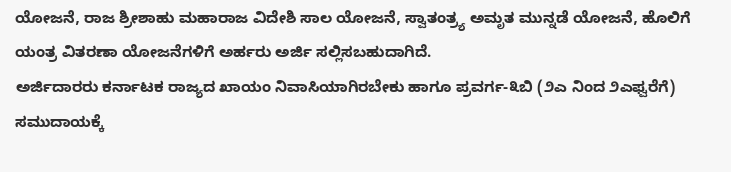ಯೋಜನೆ, ರಾಜ ಶ್ರೀಶಾಹು ಮಹಾರಾಜ ವಿದೇಶಿ ಸಾಲ ಯೋಜನೆ, ಸ್ವಾತಂತ್ರ್ಯ ಅಮೃತ ಮುನ್ನಡೆ ಯೋಜನೆ, ಹೊಲಿಗೆ ಯಂತ್ರ ವಿತರಣಾ ಯೋಜನೆಗಳಿಗೆ ಅರ್ಹರು ಅರ್ಜಿ ಸಲ್ಲಿಸಬಹುದಾಗಿದೆ.
ಅರ್ಜಿದಾರರು ಕರ್ನಾಟಕ ರಾಜ್ಯದ ಖಾಯಂ ನಿವಾಸಿಯಾಗಿರಬೇಕು ಹಾಗೂ ಪ್ರವರ್ಗ-೩ಬಿ (೨ಎ ನಿಂದ ೨ಎಫ್ವರೆಗೆ) ಸಮುದಾಯಕ್ಕೆ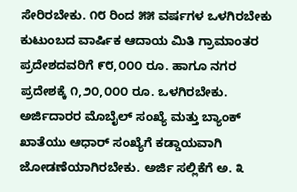ಸೇರಿರಬೇಕು. ೧೮ ರಿಂದ ೫೫ ವರ್ಷಗಳ ಒಳಗಿರಬೇಕು
ಕುಟುಂಬದ ವಾರ್ಷಿಕ ಆದಾಯ ಮಿತಿ ಗ್ರಾಮಾಂತರ ಪ್ರದೇಶದವರಿಗೆ ೯೮,೦೦೦ ರೂ. ಹಾಗೂ ನಗರ ಪ್ರದೇಶಕ್ಕೆ ೧,೨೦,೦೦೦ ರೂ. ಒಳಗಿರಬೇಕು.
ಅರ್ಜಿದಾರರ ಮೊಬೈಲ್ ಸಂಖ್ಯೆ ಮತ್ತು ಬ್ಯಾಂಕ್ ಖಾತೆಯು ಆಧಾರ್ ಸಂಖ್ಯೆಗೆ ಕಡ್ಡಾಯವಾಗಿ ಜೋಡಣೆಯಾಗಿರಬೇಕು. ಅರ್ಜಿ ಸಲ್ಲಿಕೆಗೆ ಅ. ೩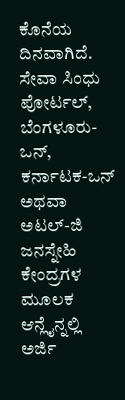ಕೊನೆಯ ದಿನವಾಗಿದೆ.
ಸೇವಾ ಸಿಂಧು ಪೋರ್ಟಲ್, ಬೆಂಗಳೂರು-ಒನ್, ಕರ್ನಾಟಕ-ಒನ್ ಅಥವಾ ಅಟಲ್-ಜಿ ಜನಸ್ನೇಹಿ ಕೇಂದ್ರಗಳ ಮೂಲಕ ಆನ್ಲೈನ್ನಲ್ಲಿ ಅರ್ಜಿ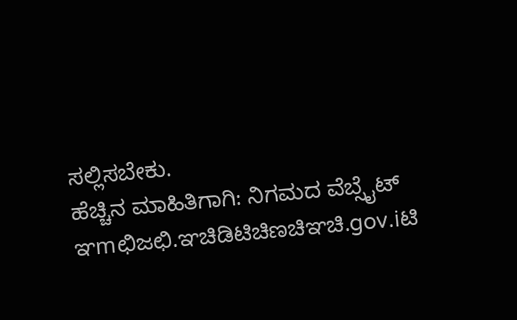ಸಲ್ಲಿಸಬೇಕು.
ಹೆಚ್ಚಿನ ಮಾಹಿತಿಗಾಗಿ: ನಿಗಮದ ವೆಬ್ಸೈಟ್ ಞmಛಿಜಛಿ.ಞಚಿಡಿಟಿಚಿಣಚಿಞಚಿ.gov.iಟಿ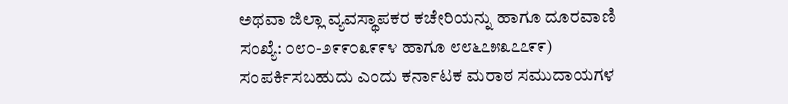ಅಥವಾ ಜಿಲ್ಲಾ ವ್ಯವಸ್ಥಾಪಕರ ಕಚೇರಿಯನ್ನು ಹಾಗೂ ದೂರವಾಣಿ ಸಂಖ್ಯೆ: ೦೮೦-೨೯೯೦೩೯೯೪ ಹಾಗೂ ೮೮೬೭೫೩೭೭೯೯) ಸಂಪರ್ಕಿಸಬಹುದು ಎಂದು ಕರ್ನಾಟಕ ಮರಾಠ ಸಮುದಾಯಗಳ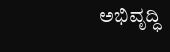ಅಭಿವೃದ್ಧಿ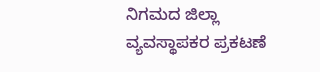ನಿಗಮದ ಜಿಲ್ಲಾ ವ್ಯವಸ್ಥಾಪಕರ ಪ್ರಕಟಣೆ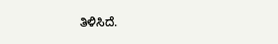ತಿಳಿಸಿದೆ.